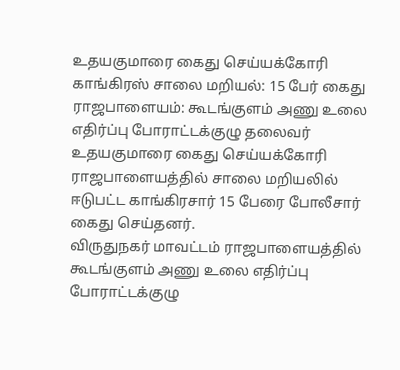உதயகுமாரை கைது செய்யக்கோரி காங்கிரஸ் சாலை மறியல்: 15 பேர் கைது
ராஜபாளையம்: கூடங்குளம் அணு உலை எதிர்ப்பு போராட்டக்குழு தலைவர் உதயகுமாரை கைது செய்யக்கோரி ராஜபாளையத்தில் சாலை மறியலில் ஈடுபட்ட காங்கிரசார் 15 பேரை போலீசார் கைது செய்தனர்.
விருதுநகர் மாவட்டம் ராஜபாளையத்தில் கூடங்குளம் அணு உலை எதிர்ப்பு போராட்டக்குழு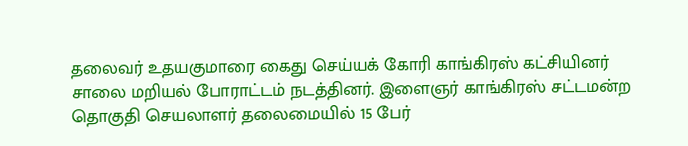தலைவர் உதயகுமாரை கைது செய்யக் கோரி காங்கிரஸ் கட்சியினர் சாலை மறியல் போராட்டம் நடத்தினர். இளைஞர் காங்கிரஸ் சட்டமன்ற தொகுதி செயலாளர் தலைமையில் 15 பேர்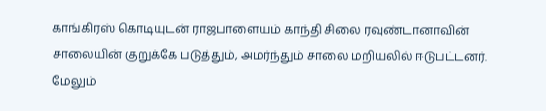காங்கிரஸ் கொடியுடன் ராஜபாளையம் காந்தி சிலை ரவுண்டானாவின் சாலையின் குறுக்கே படுத்தும், அமர்ந்தும் சாலை மறியலில் ஈடுபட்டனர். மேலும்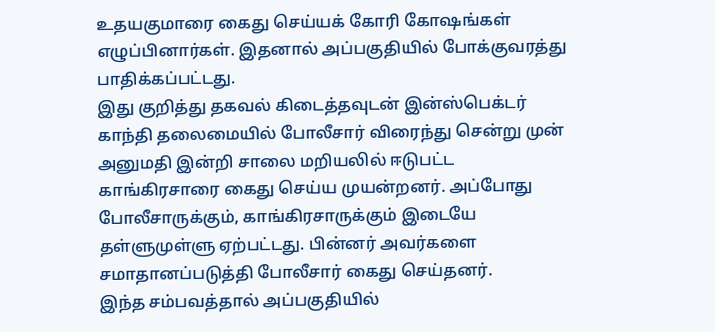உதயகுமாரை கைது செய்யக் கோரி கோஷங்கள் எழுப்பினார்கள். இதனால் அப்பகுதியில் போக்குவரத்து பாதிக்கப்பட்டது.
இது குறித்து தகவல் கிடைத்தவுடன் இன்ஸ்பெக்டர் காந்தி தலைமையில் போலீசார் விரைந்து சென்று முன் அனுமதி இன்றி சாலை மறியலில் ஈடுபட்ட காங்கிரசாரை கைது செய்ய முயன்றனர். அப்போது போலீசாருக்கும், காங்கிரசாருக்கும் இடையே தள்ளுமுள்ளு ஏற்பட்டது. பின்னர் அவர்களை சமாதானப்படுத்தி போலீசார் கைது செய்தனர்.
இந்த சம்பவத்தால் அப்பகுதியில்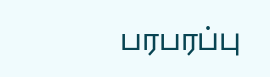பரபரப்பு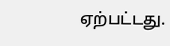ஏற்பட்டது.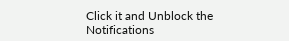Click it and Unblock the Notifications